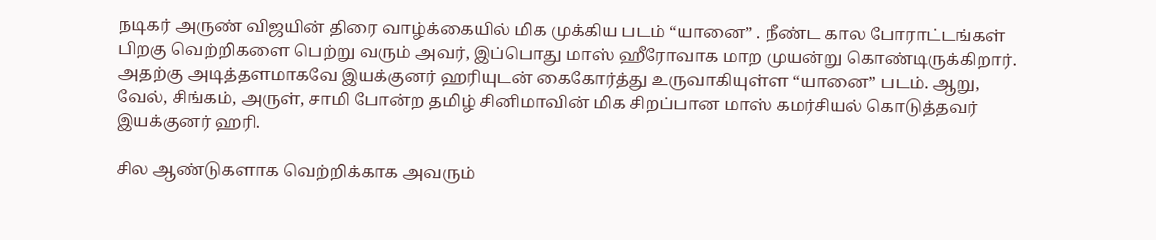நடிகர் அருண் விஜயின் திரை வாழ்க்கையில் மிக முக்கிய படம் “யானை” . நீண்ட கால போராட்டங்கள் பிறகு வெற்றிகளை பெற்று வரும் அவர், இப்பொது மாஸ் ஹீரோவாக மாற முயன்று கொண்டிருக்கிறார். அதற்கு அடித்தளமாகவே இயக்குனர் ஹரியுடன் கைகோர்த்து உருவாகியுள்ள “யானை” படம். ஆறு, வேல், சிங்கம், அருள், சாமி போன்ற தமிழ் சினிமாவின் மிக சிறப்பான மாஸ் கமர்சியல் கொடுத்தவர் இயக்குனர் ஹரி.

சில ஆண்டுகளாக வெற்றிக்காக அவரும்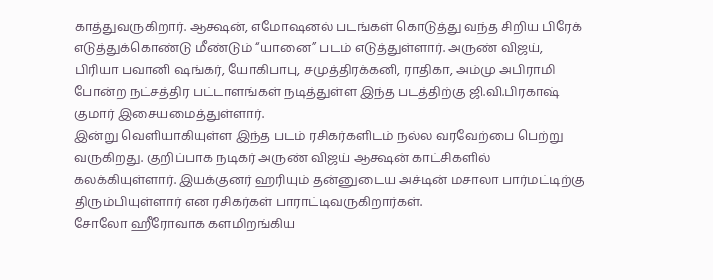காத்துவருகிறார். ஆக்ஷன், எமோஷனல் படங்கள் கொடுத்து வந்த சிறிய பிரேக் எடுத்துக்கொண்டு மீண்டும் “யானை” படம் எடுத்துள்ளார். அருண் விஜய், பிரியா பவானி ஷங்கர், யோகிபாபு, சமுத்திரக்கனி, ராதிகா, அம்மு அபிராமி போன்ற நட்சத்திர பட்டாளங்கள் நடித்துள்ள இந்த படத்திற்கு ஜி.வி.பிரகாஷ் குமார் இசையமைத்துள்ளார்.
இன்று வெளியாகியுள்ள இந்த படம் ரசிகர்களிடம் நல்ல வரவேற்பை பெற்று வருகிறது. குறிப்பாக நடிகர் அருண் விஜய் ஆக்ஷன் காட்சிகளில் கலக்கியுள்ளார். இயக்குனர் ஹரியும் தன்னுடைய அச்டின் மசாலா பார்மட்டிற்கு திரும்பியுள்ளார் என ரசிகர்கள் பாராட்டிவருகிறார்கள்.
சோலோ ஹீரோவாக களமிறங்கிய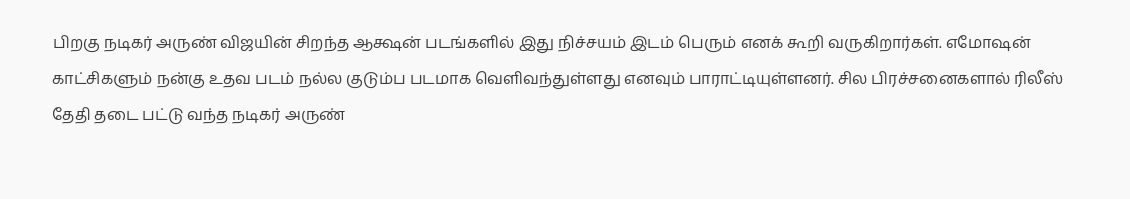பிறகு நடிகர் அருண் விஜயின் சிறந்த ஆக்ஷன் படங்களில் இது நிச்சயம் இடம் பெரும் எனக் கூறி வருகிறார்கள். எமோஷன் காட்சிகளும் நன்கு உதவ படம் நல்ல குடும்ப படமாக வெளிவந்துள்ளது எனவும் பாராட்டியுள்ளனர். சில பிரச்சனைகளால் ரிலீஸ் தேதி தடை பட்டு வந்த நடிகர் அருண்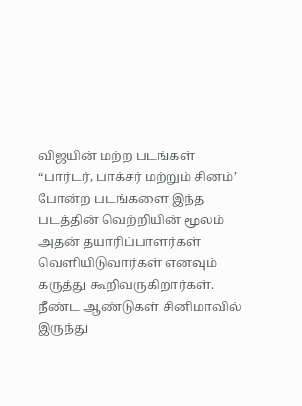விஜயின் மற்ற படங்கள் “பார்டர், பாக்சர் மற்றும் சினம்’ போன்ற படங்களை இந்த படத்தின் வெற்றியின் மூலம் அதன் தயாரிப்பாளர்கள் வெளியிடுவார்கள் எனவும் கருத்து கூறிவருகிறார்கள்.
நீண்ட ஆண்டுகள் சினிமாவில் இருந்து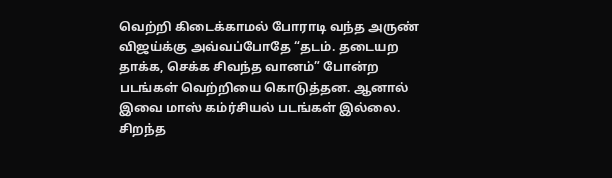வெற்றி கிடைக்காமல் போராடி வந்த அருண் விஜய்க்கு அவ்வப்போதே “தடம். தடையற தாக்க, செக்க சிவந்த வானம்” போன்ற படங்கள் வெற்றியை கொடுத்தன. ஆனால் இவை மாஸ் கம்ர்சியல் படங்கள் இல்லை. சிறந்த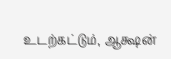உடற்கட்டும், ஆக்ஷன்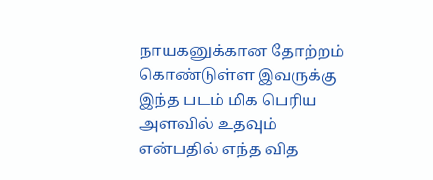நாயகனுக்கான தோற்றம் கொண்டுள்ள இவருக்கு இந்த படம் மிக பெரிய அளவில் உதவும் என்பதில் எந்த வித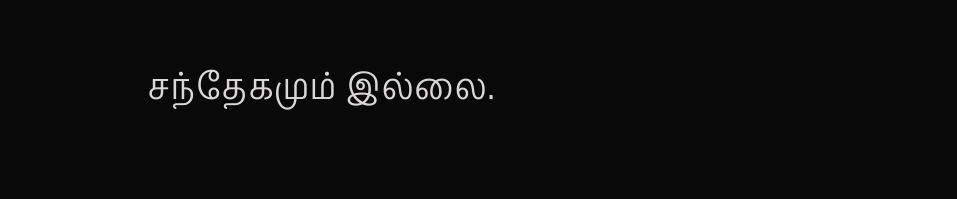சந்தேகமும் இல்லை.